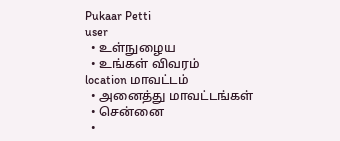Pukaar Petti
user
  • உள்நுழைய
  • உங்கள் விவரம்
location மாவட்டம்
  • அனைத்து மாவட்டங்கள்
  • சென்னை
  •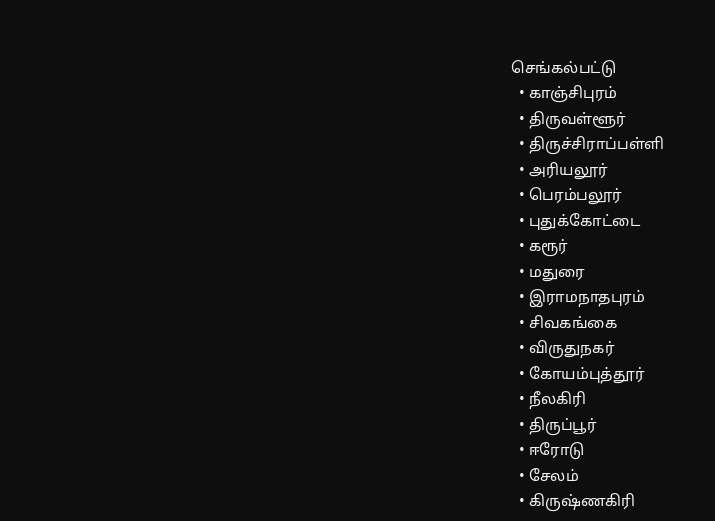செங்கல்பட்டு
  • காஞ்சிபுரம்
  • திருவள்ளூர்
  • திருச்சிராப்பள்ளி
  • அரியலூர்
  • பெரம்பலூர்
  • புதுக்கோட்டை
  • கரூர்
  • மதுரை
  • இராமநாதபுரம்
  • சிவகங்கை
  • விருதுநகர்
  • கோயம்புத்தூர்
  • நீலகிரி
  • திருப்பூர்
  • ஈரோடு
  • சேலம்
  • கிருஷ்ணகிரி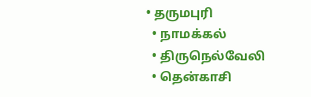• தருமபுரி
  • நாமக்கல்
  • திருநெல்வேலி
  • தென்காசி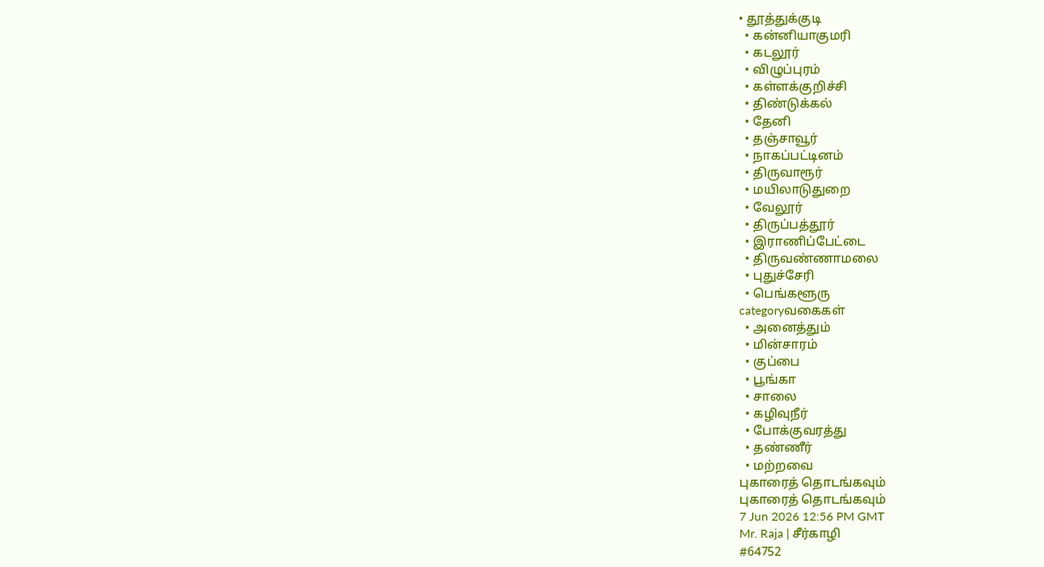• தூத்துக்குடி
  • கன்னியாகுமரி
  • கடலூர்
  • விழுப்புரம்
  • கள்ளக்குறிச்சி
  • திண்டுக்கல்
  • தேனி
  • தஞ்சாவூர்
  • நாகப்பட்டினம்
  • திருவாரூர்
  • மயிலாடுதுறை
  • வேலூர்
  • திருப்பத்தூர்
  • இராணிப்பேட்டை
  • திருவண்ணாமலை
  • புதுச்சேரி
  • பெங்களூரு
categoryவகைகள்
  • அனைத்தும்
  • மின்சாரம்
  • குப்பை
  • பூங்கா
  • சாலை
  • கழிவுநீர்
  • போக்குவரத்து
  • தண்ணீர்
  • மற்றவை
புகாரைத் தொடங்கவும்
புகாரைத் தொடங்கவும்
7 Jun 2026 12:56 PM GMT
Mr. Raja | சீர்காழி
#64752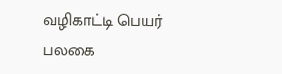வழிகாட்டி பெயர் பலகை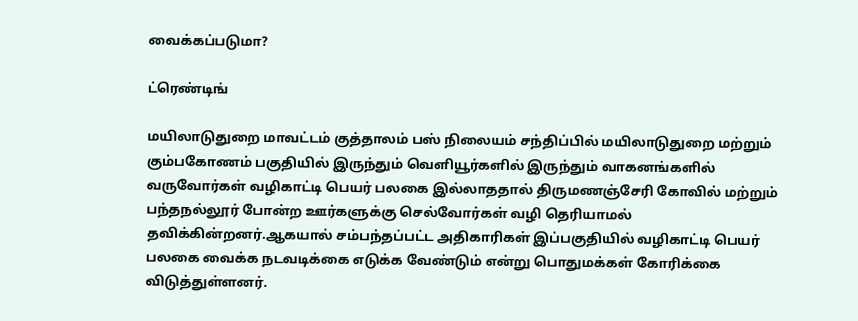வைக்கப்படுமா?

ட்ரெண்டிங்

மயிலாடுதுறை மாவட்டம் குத்தாலம் பஸ் நிலையம் சந்திப்பில் மயிலாடுதுறை மற்றும் கும்பகோணம் பகுதியில் இருந்தும் வெளியூர்களில் இருந்தும் வாகனங்களில் வருவோர்கள் வழிகாட்டி பெயர் பலகை இல்லாததால் திருமணஞ்சேரி கோவில் மற்றும் பந்தநல்லூர் போன்ற ஊர்களுக்கு செல்வோர்கள் வழி தெரியாமல் தவிக்கின்றனர்.ஆகயால் சம்பந்தப்பட்ட அதிகாரிகள் இப்பகுதியில் வழிகாட்டி பெயர் பலகை வைக்க நடவடிக்கை எடுக்க வேண்டும் என்று பொதுமக்கள் கோரிக்கை விடுத்துள்ளனர்.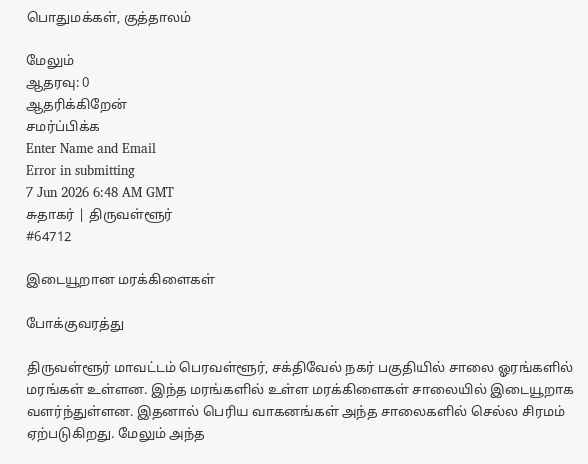பொதுமக்கள், குத்தாலம்

மேலும்
ஆதரவு: 0
ஆதரிக்கிறேன்
சமர்ப்பிக்க
Enter Name and Email
Error in submitting
7 Jun 2026 6:48 AM GMT
சுதாகர் | திருவள்ளூர்
#64712

இடையூறான மரக்கிளைகள்

போக்குவரத்து

திருவள்ளூர் மாவட்டம் பெரவள்ளூர், சக்திவேல் நகர் பகுதியில் சாலை ஓரங்களில் மரங்கள் உள்ளன. இந்த மரங்களில் உள்ள மரக்கிளைகள் சாலையில் இடையூறாக வளர்ந்துள்ளன. இதனால் பெரிய வாகனங்கள் அந்த சாலைகளில் செல்ல சிரமம் ஏற்படுகிறது. மேலும் அந்த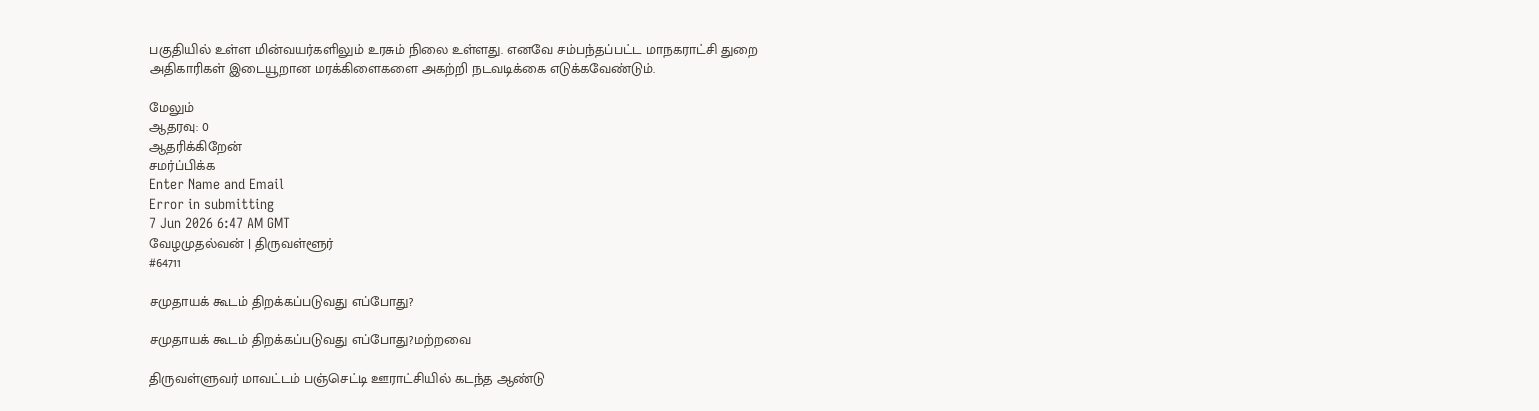பகுதியில் உள்ள மின்வயர்களிலும் உரசும் நிலை உள்ளது. எனவே சம்பந்தப்பட்ட மாநகராட்சி துறை அதிகாரிகள் இடையூறான மரக்கிளைகளை அகற்றி நடவடிக்கை எடுக்கவேண்டும்.

மேலும்
ஆதரவு: 0
ஆதரிக்கிறேன்
சமர்ப்பிக்க
Enter Name and Email
Error in submitting
7 Jun 2026 6:47 AM GMT
வேழமுதல்வன் | திருவள்ளூர்
#64711

சமுதாயக் கூடம் திறக்கப்படுவது எப்போது?

சமுதாயக் கூடம் திறக்கப்படுவது எப்போது?மற்றவை

திருவள்ளுவர் மாவட்டம் பஞ்செட்டி ஊராட்சியில் கடந்த ஆண்டு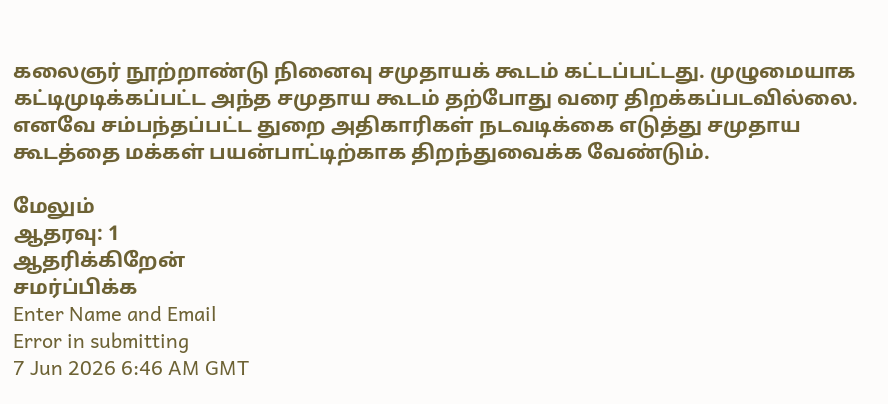கலைஞர் நூற்றாண்டு நினைவு சமுதாயக் கூடம் கட்டப்பட்டது. முழுமையாக கட்டிமுடிக்கப்பட்ட அந்த சமுதாய கூடம் தற்போது வரை திறக்கப்படவில்லை. எனவே சம்பந்தப்பட்ட துறை அதிகாரிகள் நடவடிக்கை எடுத்து சமுதாய கூடத்தை மக்கள் பயன்பாட்டிற்காக திறந்துவைக்க வேண்டும்.

மேலும்
ஆதரவு: 1
ஆதரிக்கிறேன்
சமர்ப்பிக்க
Enter Name and Email
Error in submitting
7 Jun 2026 6:46 AM GMT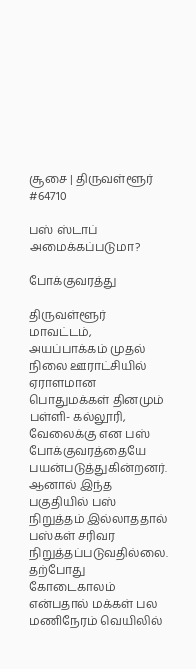சூசை | திருவள்ளூர்
#64710

பஸ் ஸ்டாப் அமைக்கப்படுமா?

போக்குவரத்து

திருவள்ளூர் மாவட்டம், அயப்பாக்கம் முதல் நிலை ஊராட்சியில் ஏராளமான பொதுமக்கள் தினமும் பள்ளி- கல்லூரி, வேலைக்கு என பஸ் போக்குவரத்தையே பயன்படுத்துகின்றனர். ஆனால் இந்த பகுதியில் பஸ் நிறுத்தம் இல்லாததால் பஸ்கள் சரிவர நிறுத்தப்படுவதில்லை. தற்போது கோடைகாலம் என்பதால் மக்கள் பல மணிநேரம் வெயிலில்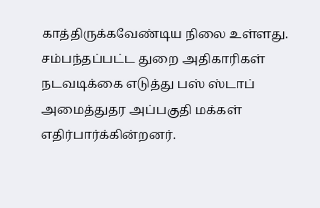காத்திருக்கவேண்டிய நிலை உள்ளது. சம்பந்தப்பட்ட துறை அதிகாரிகள் நடவடிக்கை எடுத்து பஸ் ஸ்டாப் அமைத்துதர அப்பகுதி மக்கள் எதிர்பார்க்கின்றனர்.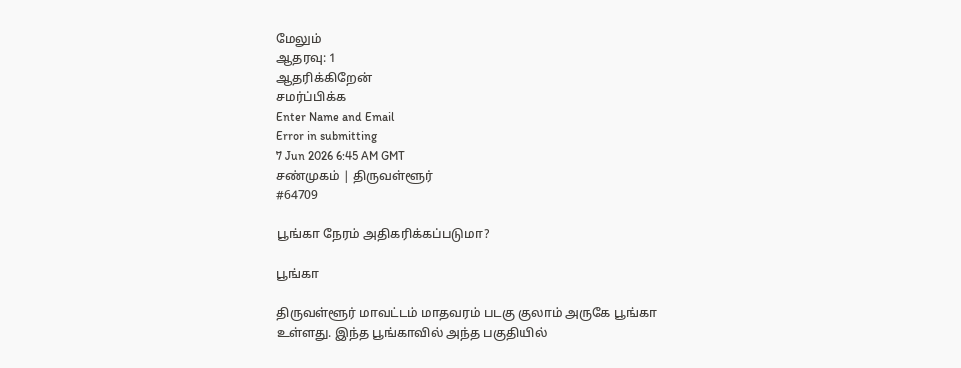மேலும்
ஆதரவு: 1
ஆதரிக்கிறேன்
சமர்ப்பிக்க
Enter Name and Email
Error in submitting
7 Jun 2026 6:45 AM GMT
சண்முகம் | திருவள்ளூர்
#64709

பூங்கா நேரம் அதிகரிக்கப்படுமா?

பூங்கா

திருவள்ளூர் மாவட்டம் மாதவரம் படகு குலாம் அருகே பூங்கா உள்ளது. இந்த பூங்காவில் அந்த பகுதியில்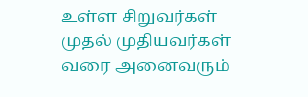உள்ள சிறுவர்கள் முதல் முதியவர்கள் வரை அனைவரும்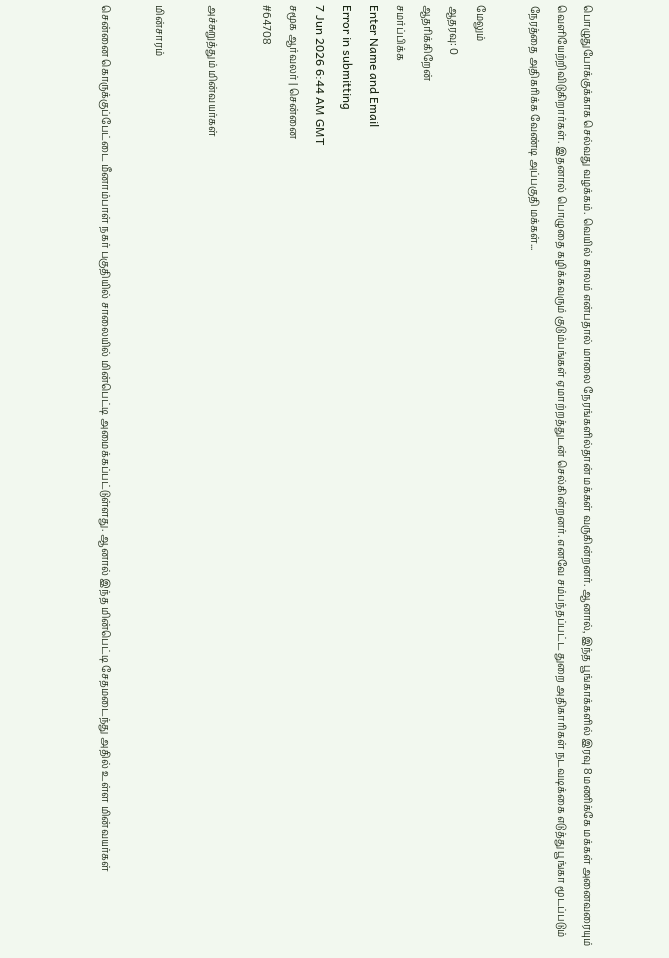பொழுதுபோக்குக்காக செல்வது வழக்கம். வெயில் காலம் என்பதால் மாலை நேரங்களில்தான் மக்கள் வருகின்றனர். ஆனால், இந்த பூங்காக்களில் இரவு 8 மணிக்கே மக்கள் அனைவரையும் வெளியேற்றிவிடுகிறார்கள். இதனால் பொழுதை கழிக்கவரும் குடும்பங்கள் ஏமாற்றத்துடன் செல்கின்றனர். எனவே சம்பந்தப்பட்ட துறை அதிகாரிகள் நடவடிக்கை எடுத்து பூங்கா மூடப்படும் நேரத்தை அதிகரிக்க வேண்டி அப்பகுதி மக்கள்...

மேலும்
ஆதரவு: 0
ஆதரிக்கிறேன்
சமர்ப்பிக்க
Enter Name and Email
Error in submitting
7 Jun 2026 6:44 AM GMT
சமூக ஆர்வலர் | சென்னை
#64708

அச்சுறுத்தும் மின்வயர்கள்

மின்சாரம்

சென்னை கொருக்குப்பேட்டை மீனாம்பாள் நகர் பகுதியில் சாலையில் மின்பெட்டி அமைக்கப்பட்டுள்ளது. ஆனால் இந்த மின்பெட்டி சேதமடைந்து அதில் உள்ள மின்வயர்கள்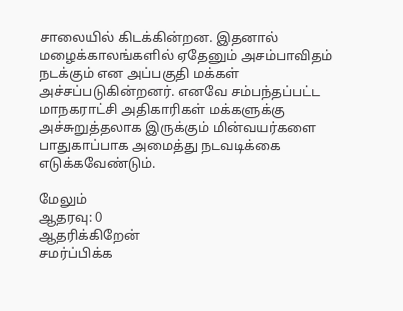சாலையில் கிடக்கின்றன. இதனால் மழைக்காலங்களில் ஏதேனும் அசம்பாவிதம் நடக்கும் என அப்பகுதி மக்கள் அச்சப்படுகின்றனர். எனவே சம்பந்தப்பட்ட மாநகராட்சி அதிகாரிகள் மக்களுக்கு அச்சுறுத்தலாக இருக்கும் மின்வயர்களை பாதுகாப்பாக அமைத்து நடவடிக்கை எடுக்கவேண்டும்.

மேலும்
ஆதரவு: 0
ஆதரிக்கிறேன்
சமர்ப்பிக்க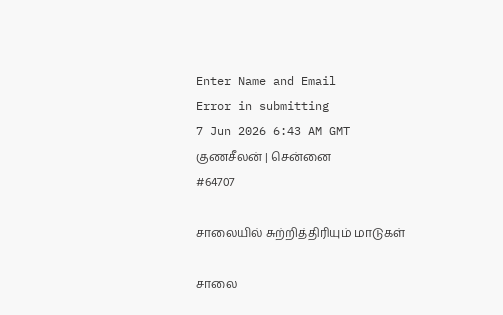Enter Name and Email
Error in submitting
7 Jun 2026 6:43 AM GMT
குணசீலன் | சென்னை
#64707

சாலையில் சுற்றித்திரியும் மாடுகள்

சாலை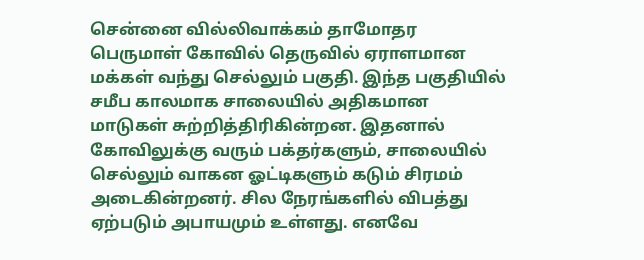சென்னை வில்லிவாக்கம் தாமோதர பெருமாள் கோவில் தெருவில் ஏராளமான மக்கள் வந்து செல்லும் பகுதி. இந்த பகுதியில் சமீப காலமாக சாலையில் அதிகமான மாடுகள் சுற்றித்திரிகின்றன. இதனால் கோவிலுக்கு வரும் பக்தர்களும், சாலையில் செல்லும் வாகன ஓட்டிகளும் கடும் சிரமம் அடைகின்றனர். சில நேரங்களில் விபத்து ஏற்படும் அபாயமும் உள்ளது. எனவே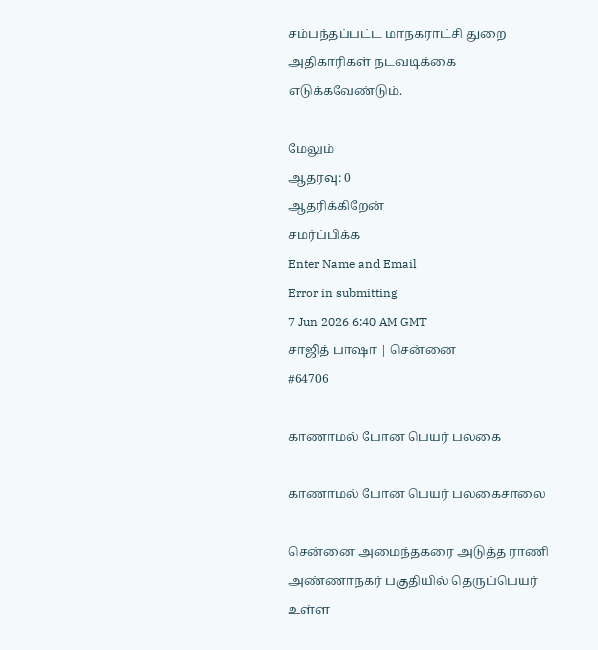சம்பந்தப்பட்ட மாநகராட்சி துறை அதிகாரிகள் நடவடிக்கை எடுக்கவேண்டும்.

மேலும்
ஆதரவு: 0
ஆதரிக்கிறேன்
சமர்ப்பிக்க
Enter Name and Email
Error in submitting
7 Jun 2026 6:40 AM GMT
சாஜித் பாஷா | சென்னை
#64706

காணாமல் போன பெயர் பலகை

காணாமல் போன பெயர் பலகைசாலை

சென்னை அமைந்தகரை அடுத்த ராணி அண்ணாநகர் பகுதியில் தெருப்பெயர் உள்ள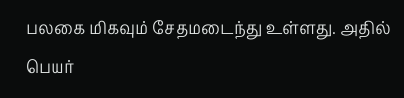பலகை மிகவும் சேதமடைந்து உள்ளது. அதில் பெயர்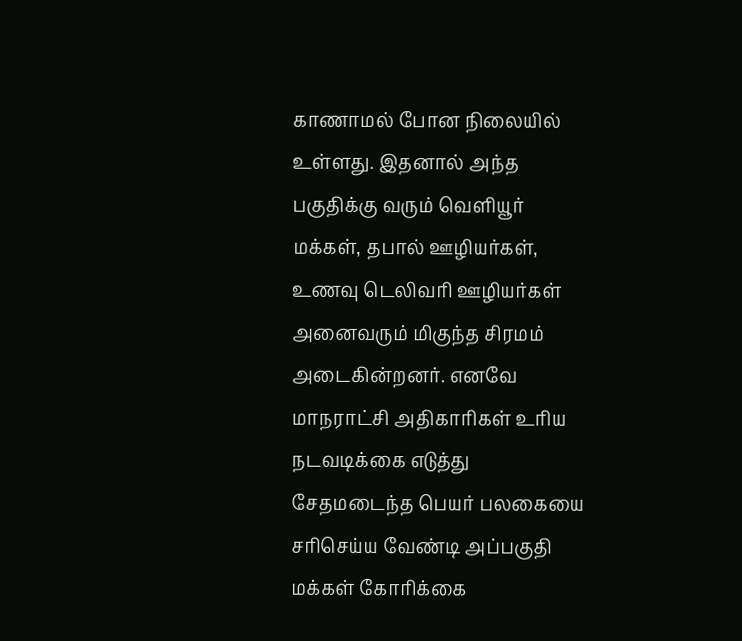காணாமல் போன நிலையில் உள்ளது. இதனால் அந்த பகுதிக்கு வரும் வெளியூர் மக்கள், தபால் ஊழியர்கள், உணவு டெலிவரி ஊழியர்கள் அனைவரும் மிகுந்த சிரமம் அடைகின்றனர். எனவே மாநராட்சி அதிகாரிகள் உரிய நடவடிக்கை எடுத்து சேதமடைந்த பெயர் பலகையை சரிசெய்ய வேண்டி அப்பகுதி மக்கள் கோரிக்கை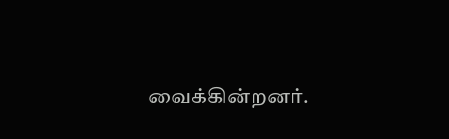வைக்கின்றனர்.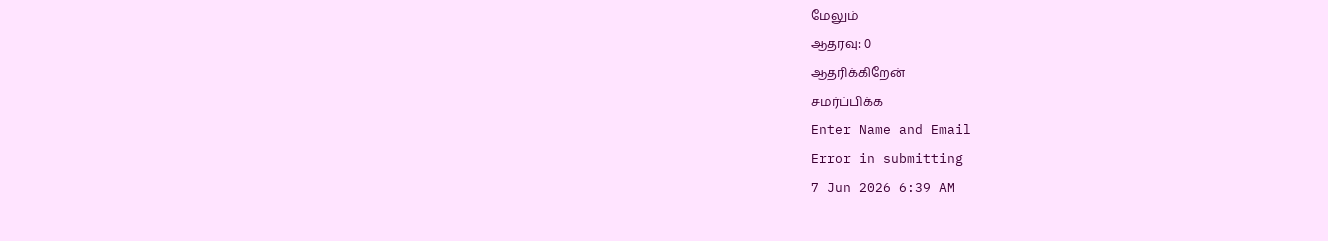மேலும்
ஆதரவு: 0
ஆதரிக்கிறேன்
சமர்ப்பிக்க
Enter Name and Email
Error in submitting
7 Jun 2026 6:39 AM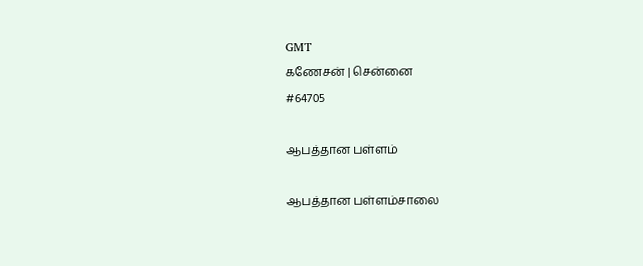GMT
கணேசன் | சென்னை
#64705

ஆபத்தான பள்ளம்

ஆபத்தான பள்ளம்சாலை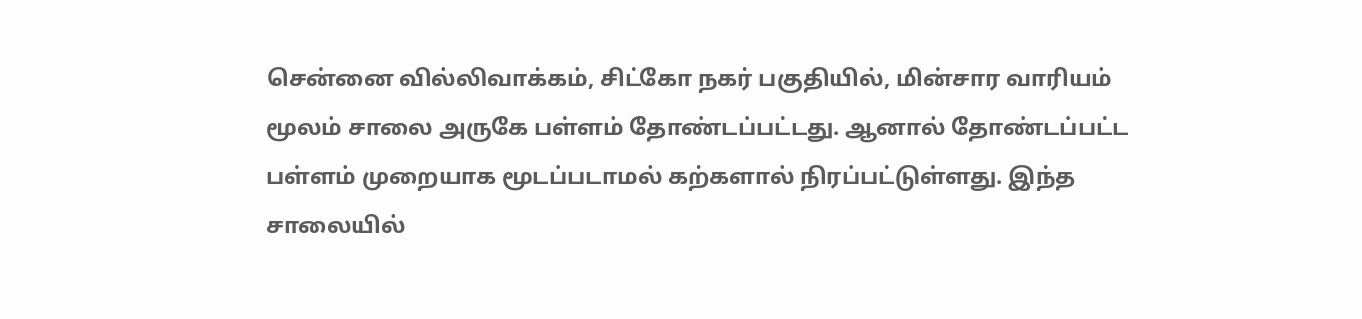சென்னை வில்லிவாக்கம், சிட்கோ நகர் பகுதியில், மின்சார வாரியம் மூலம் சாலை அருகே பள்ளம் தோண்டப்பட்டது. ஆனால் தோண்டப்பட்ட பள்ளம் முறையாக மூடப்படாமல் கற்களால் நிரப்பட்டுள்ளது. இந்த சாலையில்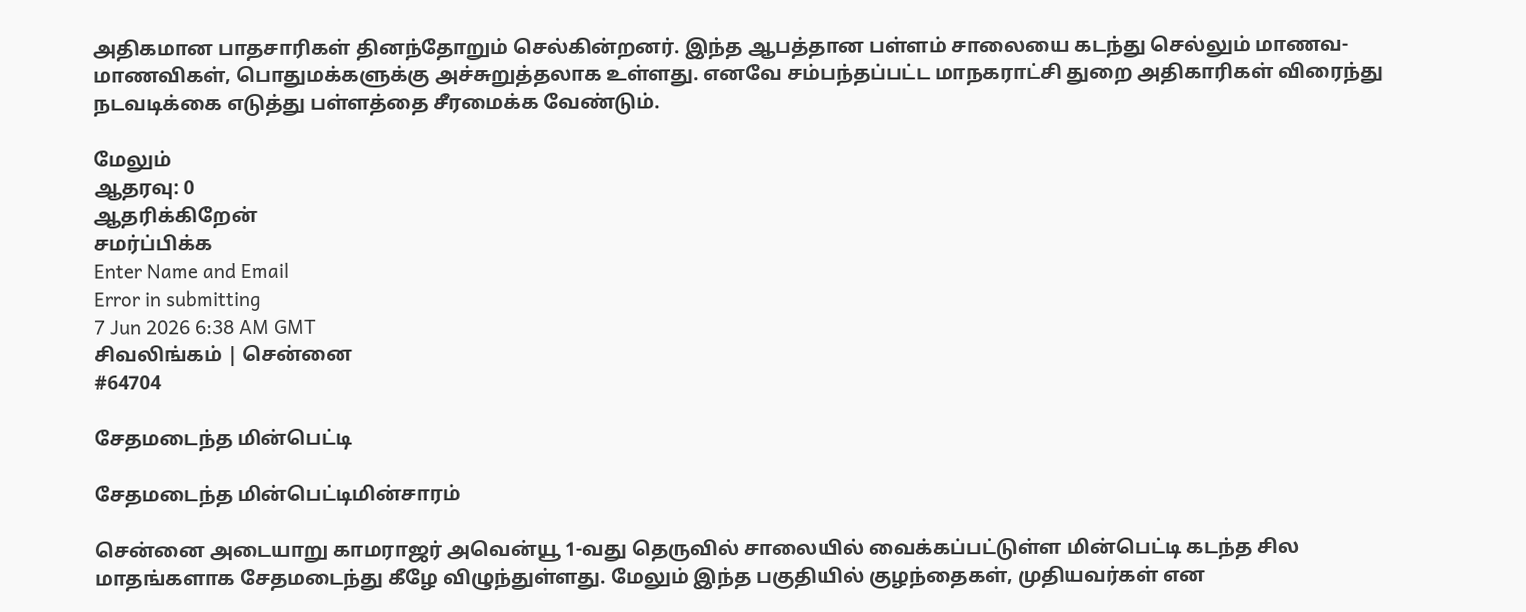அதிகமான பாதசாரிகள் தினந்தோறும் செல்கின்றனர். இந்த ஆபத்தான பள்ளம் சாலையை கடந்து செல்லும் மாணவ-மாணவிகள், பொதுமக்களுக்கு அச்சுறுத்தலாக உள்ளது. எனவே சம்பந்தப்பட்ட மாநகராட்சி துறை அதிகாரிகள் விரைந்து நடவடிக்கை எடுத்து பள்ளத்தை சீரமைக்க வேண்டும்.

மேலும்
ஆதரவு: 0
ஆதரிக்கிறேன்
சமர்ப்பிக்க
Enter Name and Email
Error in submitting
7 Jun 2026 6:38 AM GMT
சிவலிங்கம் | சென்னை
#64704

சேதமடைந்த மின்பெட்டி

சேதமடைந்த மின்பெட்டிமின்சாரம்

சென்னை அடையாறு காமராஜர் அவென்யூ 1-வது தெருவில் சாலையில் வைக்கப்பட்டுள்ள மின்பெட்டி கடந்த சில மாதங்களாக சேதமடைந்து கீழே விழுந்துள்ளது. மேலும் இந்த பகுதியில் குழந்தைகள், முதியவர்கள் என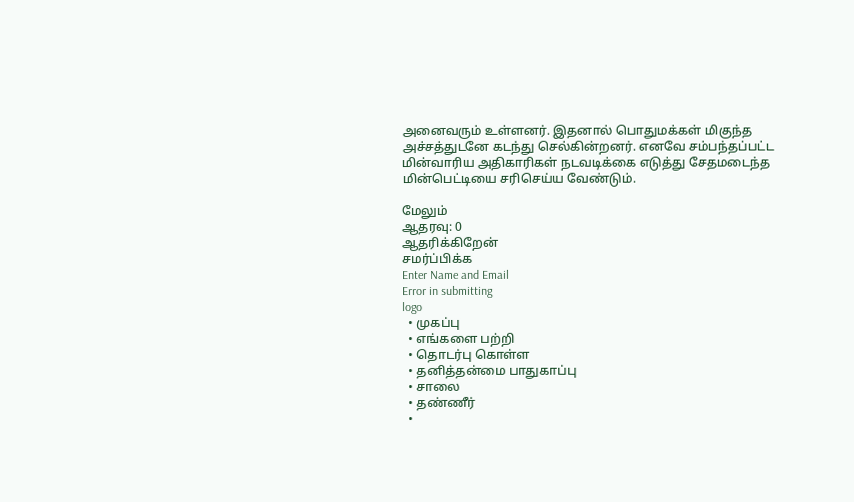அனைவரும் உள்ளனர். இதனால் பொதுமக்கள் மிகுந்த அச்சத்துடனே கடந்து செல்கின்றனர். எனவே சம்பந்தப்பட்ட மின்வாரிய அதிகாரிகள் நடவடிக்கை எடுத்து சேதமடைந்த மின்பெட்டியை சரிசெய்ய வேண்டும்.

மேலும்
ஆதரவு: 0
ஆதரிக்கிறேன்
சமர்ப்பிக்க
Enter Name and Email
Error in submitting
logo
  • முகப்பு
  • எங்களை பற்றி
  • தொடர்பு கொள்ள
  • தனித்தன்மை பாதுகாப்பு
  • சாலை
  • தண்ணீர்
  •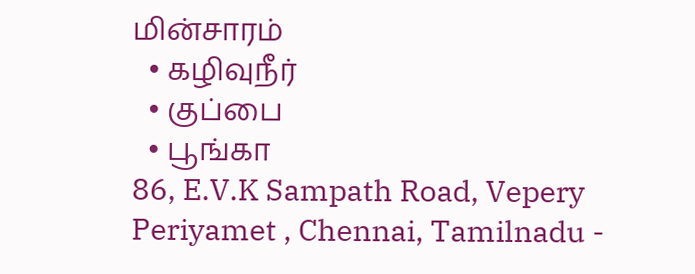மின்சாரம்
  • கழிவுநீர்
  • குப்பை
  • பூங்கா
86, E.V.K Sampath Road, Vepery
Periyamet , Chennai, Tamilnadu -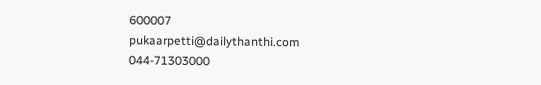600007
pukaarpetti@dailythanthi.com
044-71303000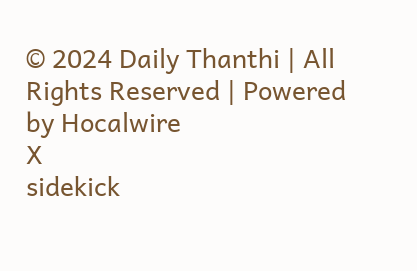© 2024 Daily Thanthi | All Rights Reserved | Powered by Hocalwire
X
sidekick